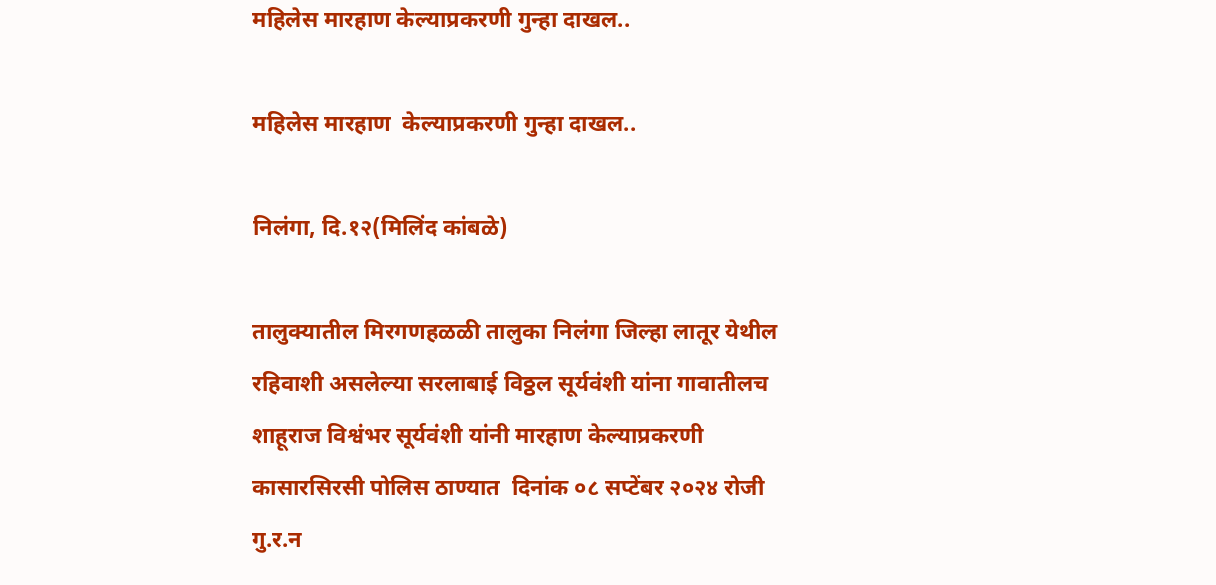महिलेस मारहाण केल्याप्रकरणी गुन्हा दाखल..

महिलेस मारहाण  केल्याप्रकरणी गुन्हा दाखल..

निलंगा, दि.१२(मिलिंद कांबळे)

तालुक्यातील मिरगणहळळी तालुका निलंगा जिल्हा लातूर येथील रहिवाशी असलेल्या सरलाबाई विठ्ठल सूर्यवंशी यांना गावातीलच शाहूराज विश्वंभर सूर्यवंशी यांनी मारहाण केल्याप्रकरणी  कासारसिरसी पोलिस ठाण्यात  दिनांक ०८ सप्टेंबर २०२४ रोजी गु.र.न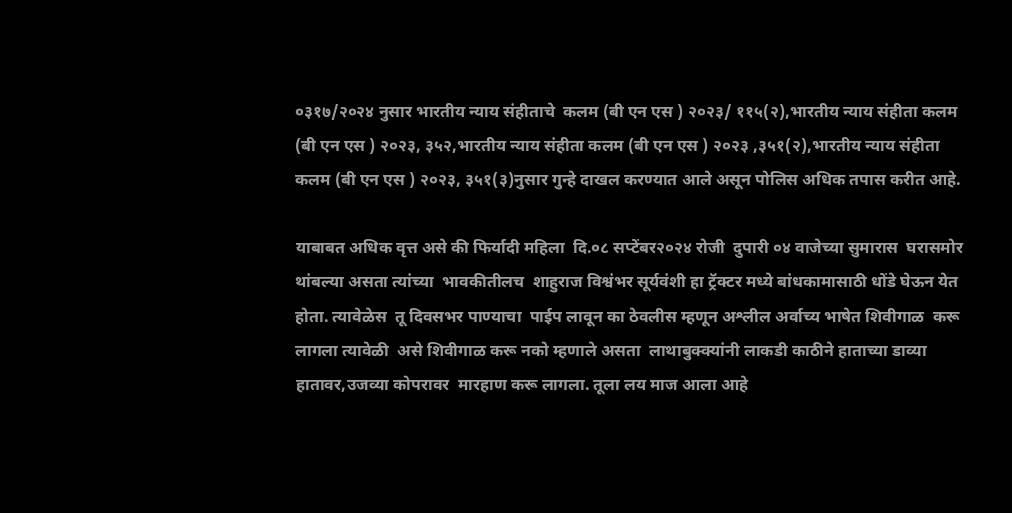०३१७/२०२४ नुसार भारतीय न्याय संहीताचे  कलम (बी एन एस ) २०२३/ ११५(२),भारतीय न्याय संहीता कलम (बी एन एस ) २०२३, ३५२,भारतीय न्याय संहीता कलम (बी एन एस ) २०२३ ,३५१(२),भारतीय न्याय संहीता कलम (बी एन एस ) २०२३, ३५१(३)नुसार गुन्हे दाखल करण्यात आले असून पोलिस अधिक तपास करीत आहे.

याबाबत अधिक वृत्त असे की फिर्यादी महिला  दि.०८ सप्टेंबर२०२४ रोजी  दुपारी ०४ वाजेच्या सुमारास  घरासमोर थांबल्या असता त्यांच्या  भावकीतीलच  शाहुराज विश्वंभर सूर्यवंशी हा ट्रॅक्टर मध्ये बांधकामासाठी धोंडे घेऊन येत होता. त्यावेळेस  तू दिवसभर पाण्याचा  पाईप लावून का ठेवलीस म्हणून अश्लील अर्वाच्य भाषेत शिवीगाळ  करू  लागला त्यावेळी  असे शिवीगाळ करू नको म्हणाले असता  लाथाबुक्क्यांनी लाकडी काठीने हाताच्या डाव्या हातावर,उजव्या कोपरावर  मारहाण करू लागला. तूला लय माज आला आहे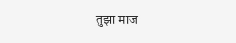तुझा माज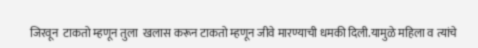जिरवून  टाकतो म्हणून तुला  खलास करून टाकतो म्हणून जीवे मारण्याची धमकी दिली.यामुळे महिला व त्यांचे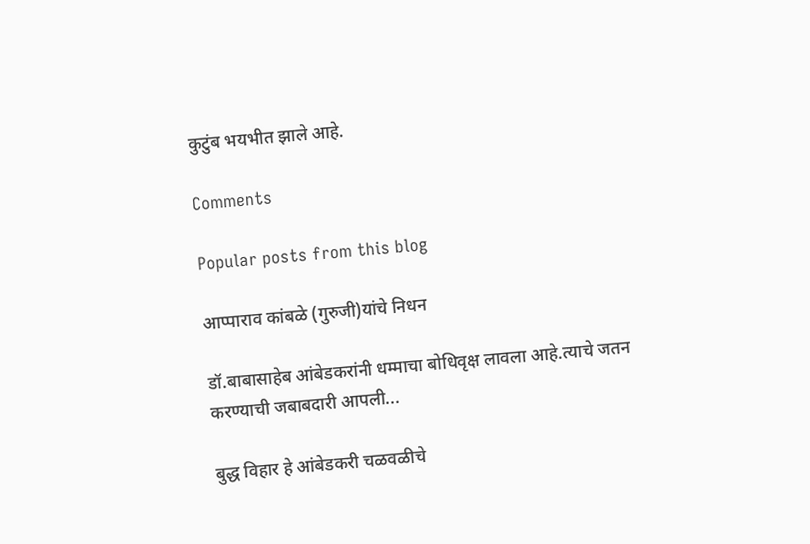कुटुंब भयभीत झाले आहे.

Comments

Popular posts from this blog

आप्पाराव कांबळे (गुरुजी)यांचे निधन

डॉ.बाबासाहेब आंबेडकरांनी धम्माचा बोधिवृक्ष लावला आहे.त्याचे जतन करण्याची जबाबदारी आपली...

बुद्ध विहार हे आंबेडकरी चळवळीचे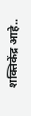शक्तिकेंद्र आहे..